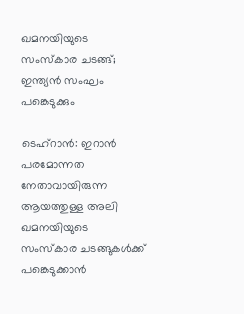ഖമനയിയുടെ സംസ്‌കാര ചടങ്ങ്; ഇന്ത്യന്‍ സംഘം പങ്കെടുക്കും

ടെഹ്‌റാന്‍: ഇറാന്‍ പരമോന്നത നേതാവായിരുന്ന ആയത്തുള്ള അലി ഖമനയിയുടെ സംസ്‌കാര ചടങ്ങുകള്‍ക്ക് പങ്കെടുക്കാന്‍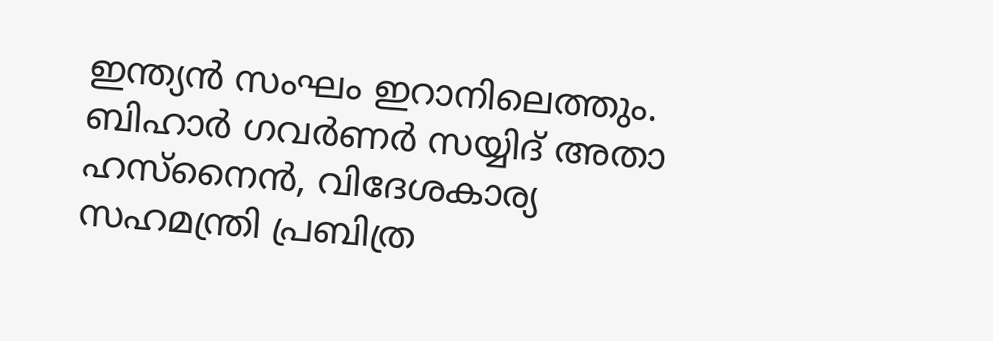ഇന്ത്യന്‍ സംഘം ഇറാനിലെത്തും. ബിഹാര്‍ ഗവര്‍ണര്‍ സയ്യിദ് അതാ ഹസ്‌നൈന്‍, വിദേശകാര്യ സഹമന്ത്രി പ്രബിത്ര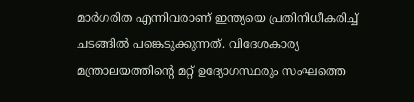മാര്‍ഗരിത എന്നിവരാണ് ഇന്ത്യയെ പ്രതിനിധീകരിച്ച് ചടങ്ങില്‍ പങ്കെടുക്കുന്നത്. വിദേശകാര്യ മന്ത്രാലയത്തിന്റെ മറ്റ് ഉദ്യോഗസ്ഥരും സംഘത്തെ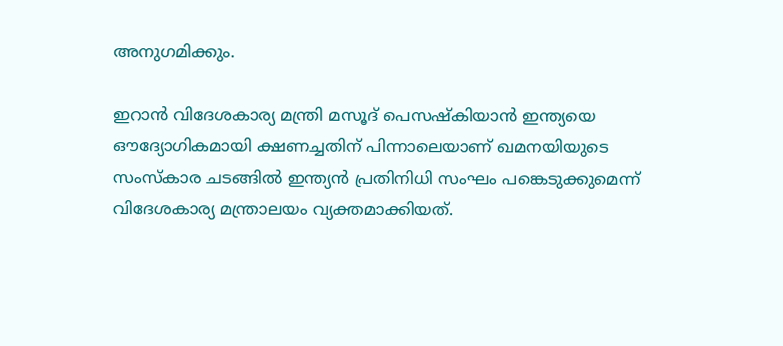അനുഗമിക്കും.

ഇറാന്‍ വിദേശകാര്യ മന്ത്രി മസൂദ് പെസഷ്‌കിയാന്‍ ഇന്ത്യയെ ഔദ്യോഗികമായി ക്ഷണച്ചതിന് പിന്നാലെയാണ് ഖമനയിയുടെ സംസ്‌കാര ചടങ്ങില്‍ ഇന്ത്യന്‍ പ്രതിനിധി സംഘം പങ്കെടുക്കുമെന്ന് വിദേശകാര്യ മന്ത്രാലയം വ്യക്തമാക്കിയത്.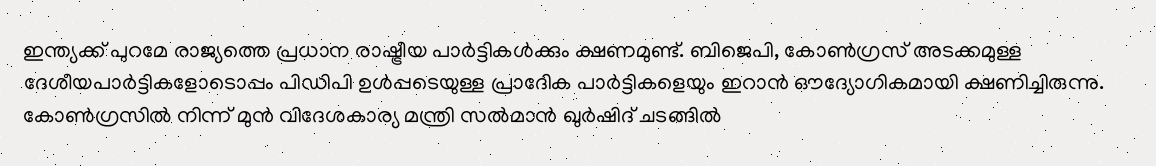ഇന്ത്യക്ക് പുറമേ രാജ്യത്തെ പ്രധാന രാഷ്ട്രീയ പാര്‍ട്ടികള്‍ക്കും ക്ഷണമുണ്ട്. ബിജെപി, കോണ്‍ഗ്രസ് അടക്കമുള്ള ദേശീയപാര്‍ട്ടികളോടൊപ്പം പിഡിപി ഉള്‍പ്പടെയുള്ള പ്രാദേിക പാര്‍ട്ടികളെയും ഇറാന്‍ ഔദ്യോഗികമായി ക്ഷണിച്ചിരുന്നു. കോണ്‍ഗ്രസില്‍ നിന്ന് മുന്‍ വിദേശകാര്യ മന്ത്രി സല്‍മാന്‍ ഖുര്‍ഷിദ് ചടങ്ങില്‍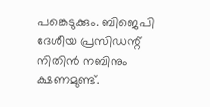പങ്കെടുക്കും. ബിജെപി ദേശീയ പ്രസിഡന്റ് നിതിന്‍ നബിനും ക്ഷണമുണ്ട്.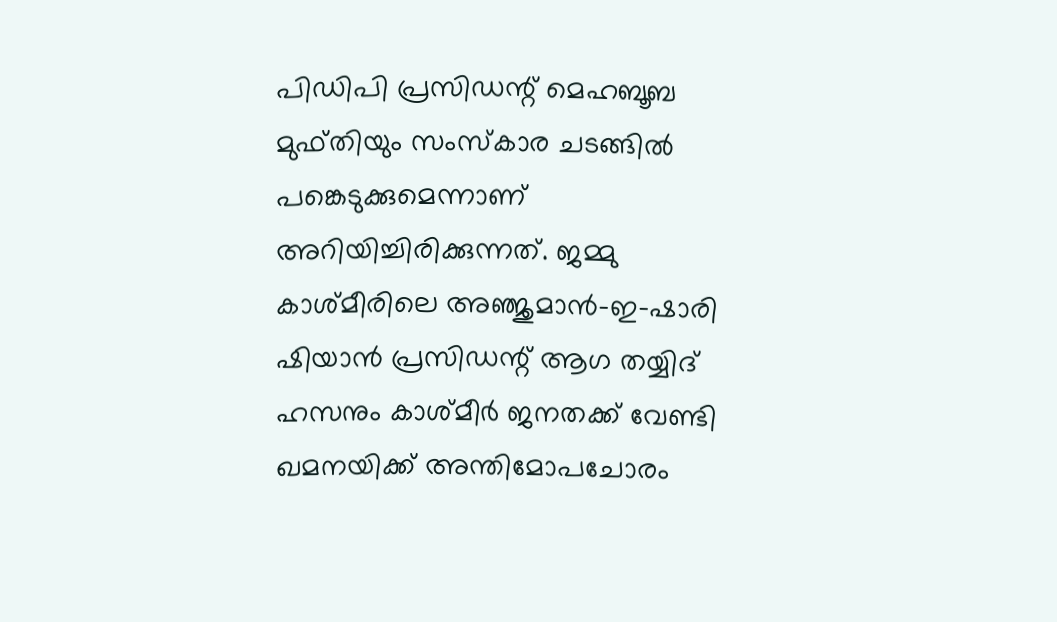പിഡിപി പ്രസിഡന്റ് മെഹബൂബ മുഫ്തിയും സംസ്‌കാര ചടങ്ങില്‍ പങ്കെടുക്കുമെന്നാണ് അറിയിച്ചിരിക്കുന്നത്. ജമ്മു കാശ്മീരിലെ അഞ്ജുമാന്‍-ഇ-ഷാരി ഷിയാന്‍ പ്രസിഡന്റ് ആഗ തയ്യിദ് ഹസനും കാശ്മീര്‍ ജനതക്ക് വേണ്ടി ഖമനയിക്ക് അന്തിമോപചോരം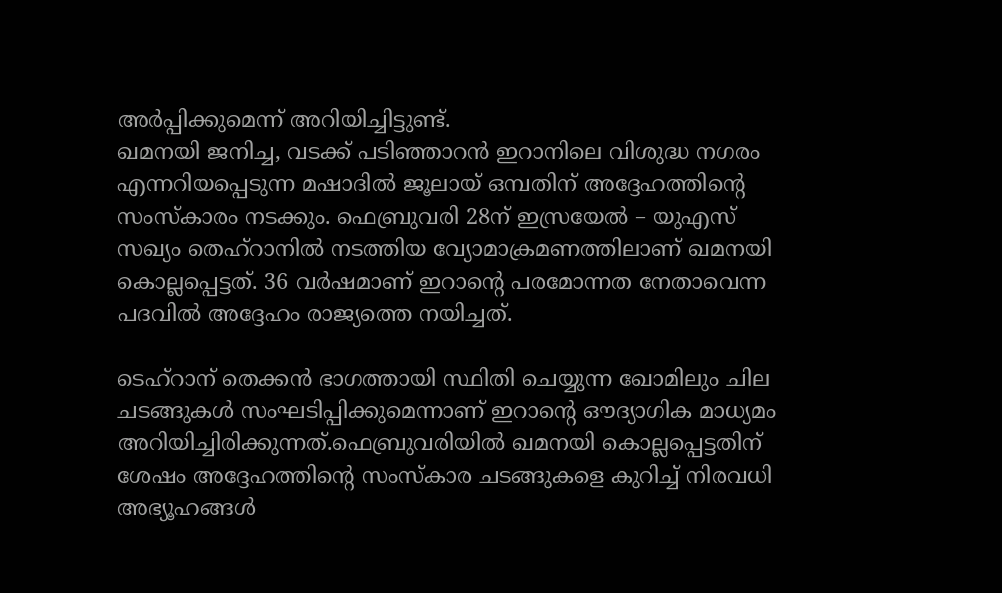അര്‍പ്പിക്കുമെന്ന് അറിയിച്ചിട്ടുണ്ട്.
ഖമനയി ജനിച്ച, വടക്ക് പടിഞ്ഞാറന്‍ ഇറാനിലെ വിശുദ്ധ നഗരം എന്നറിയപ്പെടുന്ന മഷാദില്‍ ജൂലായ് ഒമ്പതിന് അദ്ദേഹത്തിന്റെ സംസ്‌കാരം നടക്കും. ഫെബ്രുവരി 28ന് ഇസ്രയേല്‍ – യുഎസ് സഖ്യം തെഹ്റാനില്‍ നടത്തിയ വ്യോമാക്രമണത്തിലാണ് ഖമനയി കൊല്ലപ്പെട്ടത്. 36 വര്‍ഷമാണ് ഇറാന്റെ പരമോന്നത നേതാവെന്ന പദവില്‍ അദ്ദേഹം രാജ്യത്തെ നയിച്ചത്.

ടെഹ്റാന് തെക്കന്‍ ഭാഗത്തായി സ്ഥിതി ചെയ്യുന്ന ഖോമിലും ചില ചടങ്ങുകള്‍ സംഘടിപ്പിക്കുമെന്നാണ് ഇറാന്റെ ഔദ്യാഗിക മാധ്യമം അറിയിച്ചിരിക്കുന്നത്.ഫെബ്രുവരിയില്‍ ഖമനയി കൊല്ലപ്പെട്ടതിന് ശേഷം അദ്ദേഹത്തിന്റെ സംസ്‌കാര ചടങ്ങുകളെ കുറിച്ച് നിരവധി അഭ്യൂഹങ്ങള്‍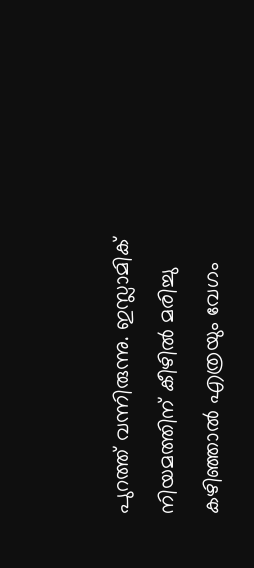പുറത്ത് വന്നിരുന്നു. ഇസ്ലാമിക് നിയമത്തിന് കീഴില്‍ മരിച്ചു കഴിഞ്ഞാല്‍ എത്രയും വേഗം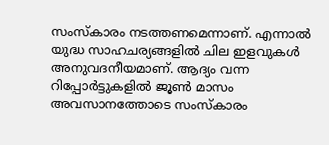സംസ്‌കാരം നടത്തണമെന്നാണ്. എന്നാല്‍ യുദ്ധ സാഹചര്യങ്ങളില്‍ ചില ഇളവുകള്‍ അനുവദനീയമാണ്. ആദ്യം വന്ന റിപ്പോര്‍ട്ടുകളില്‍ ജൂണ്‍ മാസം അവസാനത്തോടെ സംസ്‌കാരം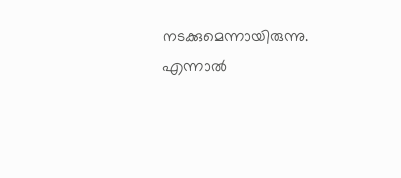നടക്കുമെന്നായിരുന്നു. എന്നാല്‍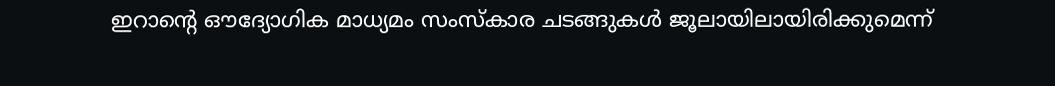ഇറാന്റെ ഔദ്യോഗിക മാധ്യമം സംസ്‌കാര ചടങ്ങുകള്‍ ജൂലായിലായിരിക്കുമെന്ന്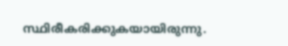സ്ഥിരീകരിക്കുകയായിരുന്നു.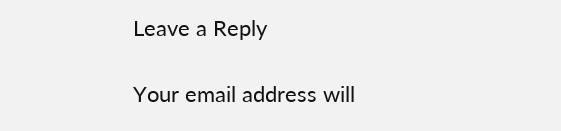Leave a Reply

Your email address will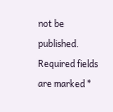not be published. Required fields are marked *